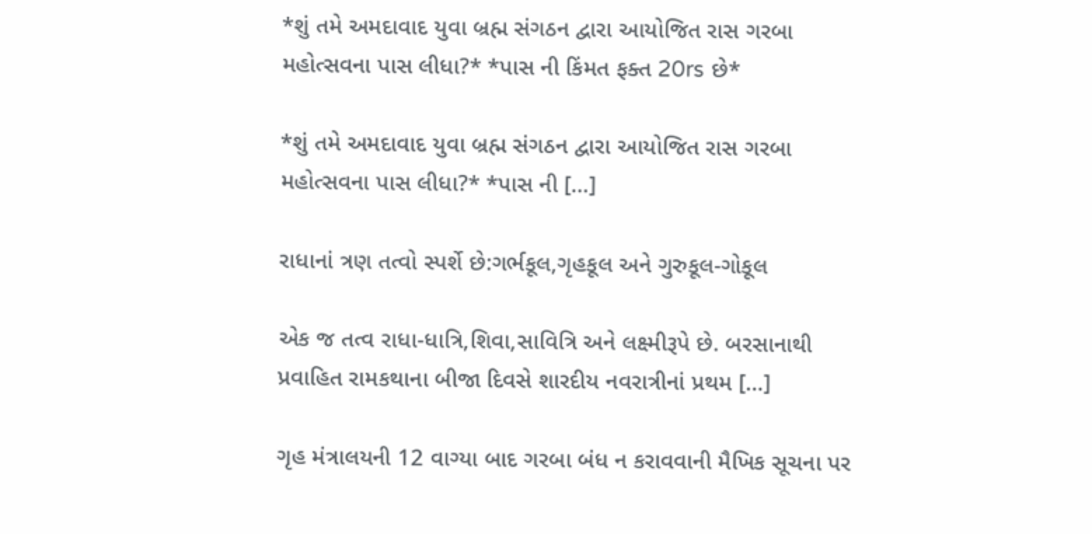*શું તમે અમદાવાદ યુવા બ્રહ્મ સંગઠન દ્વારા આયોજિત રાસ ગરબા મહોત્સવના પાસ લીધા?* *પાસ ની કિંમત ફક્ત 20rs છે*

*શું તમે અમદાવાદ યુવા બ્રહ્મ સંગઠન દ્વારા આયોજિત રાસ ગરબા મહોત્સવના પાસ લીધા?* *પાસ ની […]

રાધાનાં ત્રણ તત્વો સ્પર્શે છે:ગર્ભકૂલ,ગૃહકૂલ અને ગુરુકૂલ-ગોકૂલ

એક જ તત્વ રાધા-ધાત્રિ,શિવા,સાવિત્રિ અને લક્ષ્મીરૂપે છે. બરસાનાથી પ્રવાહિત રામકથાના બીજા દિવસે શારદીય નવરાત્રીનાં પ્રથમ […]

ગૃહ મંત્રાલયની 12 વાગ્યા બાદ ગરબા બંધ ન કરાવવાની મૈખિક સૂચના પર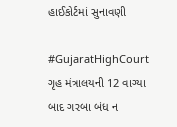હાઈકોર્ટમાં સુનાવણી

#GujaratHighCourt ગૃહ મંત્રાલયની 12 વાગ્યા બાદ ગરબા બંધ ન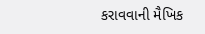કરાવવાની મૈખિક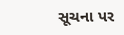સૂચના પર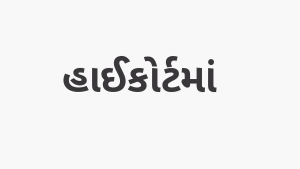હાઈકોર્ટમાં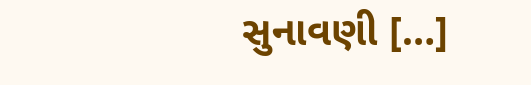સુનાવણી […]